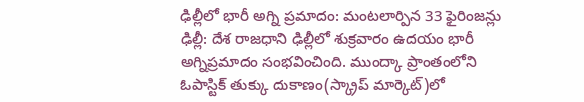ఢిల్లీలో భారీ అగ్ని ప్రమాదం: మంటలార్పిన 33 ఫైరింజన్లు
ఢిల్లీ: దేశ రాజధాని ఢిల్లీలో శుక్రవారం ఉదయం భారీ అగ్నిప్రమాదం సంభవించింది. ముంద్కా ప్రాంతంలోని ఓపాస్టిక్ తుక్కు దుకాణం(స్క్రాప్ మార్కెట్)లో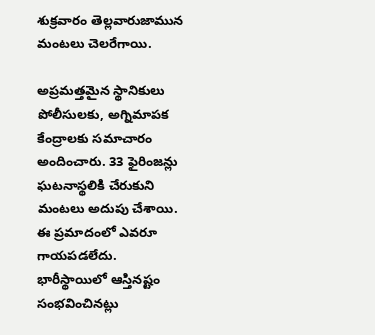శుక్రవారం తెల్లవారుజామున మంటలు చెలరేగాయి.

అప్రమత్తమైన స్థానికులు పోలీసులకు, అగ్నిమాపక కేంద్రాలకు సమాచారం అందించారు. 33 ఫైరింజన్లు ఘటనాస్థలికి చేరుకుని మంటలు అదుపు చేశాయి.
ఈ ప్రమాదంలో ఎవరూ గాయపడలేదు. భారీస్థాయిలో ఆస్తినష్టం సంభవించినట్లు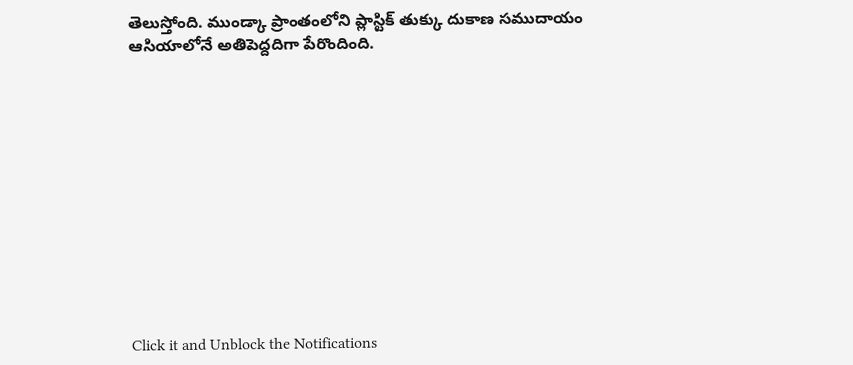తెలుస్తోంది. ముండ్కా ప్రాంతంలోని ప్లాస్టిక్ తుక్కు దుకాణ సముదాయం ఆసియాలోనే అతిపెద్దదిగా పేరొందింది.












Click it and Unblock the Notifications